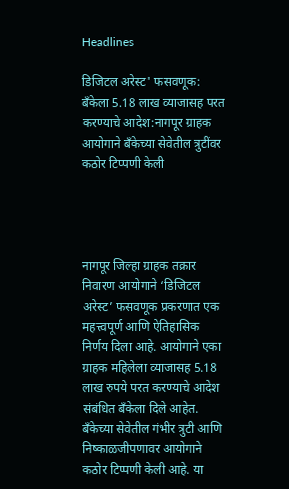Headlines

डिजिटल अरेस्ट' फसवणूक: बँकेला 5.18 लाख व्याजासह परत करण्याचे आदेश:नागपूर ग्राहक आयोगाने बँकेच्या सेवेतील त्रुटींवर कठोर टिप्पणी केली




नागपूर जिल्हा ग्राहक तक्रार निवारण आयोगाने ‘डिजिटल अरेस्ट’ फसवणूक प्रकरणात एक महत्त्वपूर्ण आणि ऐतिहासिक निर्णय दिला आहे. आयोगाने एका ग्राहक महिलेला व्याजासह 5.18 लाख रुपये परत करण्याचे आदेश संबंधित बँकेला दिले आहेत. बँकेच्या सेवेतील गंभीर त्रुटी आणि निष्काळजीपणावर आयोगाने कठोर टिप्पणी केली आहे. या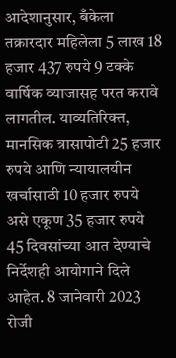आदेशानुसार, बँकेला तक्रारदार महिलेला 5 लाख 18 हजार 437 रुपये 9 टक्के वार्षिक व्याजासह परत करावे लागतील. याव्यतिरिक्त, मानसिक त्रासापोटी 25 हजार रुपये आणि न्यायालयीन खर्चासाठी 10 हजार रुपये असे एकूण 35 हजार रुपये 45 दिवसांच्या आत देण्याचे निर्देशही आयोगाने दिले आहेत. 8 जानेवारी 2023 रोजी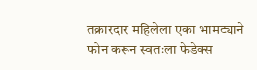तक्रारदार महिलेला एका भामट्याने फोन करून स्वतःला फेडेक्स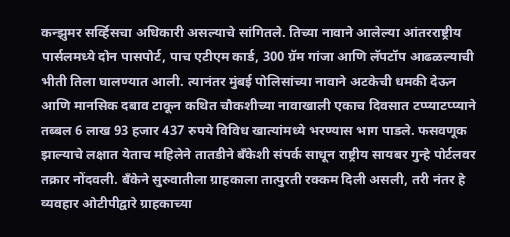कन्झुमर सर्व्हिसचा अधिकारी असल्याचे सांगितले. तिच्या नावाने आलेल्या आंतरराष्ट्रीय पार्सलमध्ये दोन पासपोर्ट, पाच एटीएम कार्ड, 300 ग्रॅम गांजा आणि लॅपटॉप आढळल्याची भीती तिला घालण्यात आली. त्यानंतर मुंबई पोलिसांच्या नावाने अटकेची धमकी देऊन आणि मानसिक दबाव टाकून कथित चौकशीच्या नावाखाली एकाच दिवसात टप्प्याटप्प्याने तब्बल 6 लाख 93 हजार 437 रुपये विविध खात्यांमध्ये भरण्यास भाग पाडले. फसवणूक झाल्याचे लक्षात येताच महिलेने तातडीने बँकेशी संपर्क साधून राष्ट्रीय सायबर गुन्हे पोर्टलवर तक्रार नोंदवली. बँकेने सुरुवातीला ग्राहकाला तात्पुरती रक्कम दिली असली, तरी नंतर हे व्यवहार ओटीपीद्वारे ग्राहकाच्या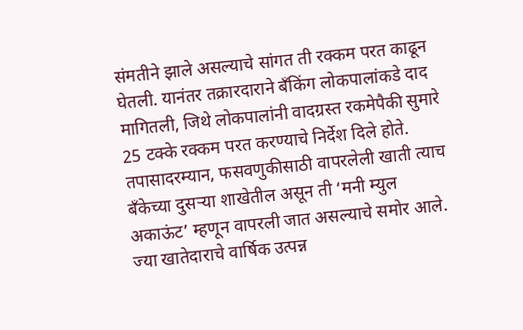संमतीने झाले असल्याचे सांगत ती रक्कम परत काढून घेतली. यानंतर तक्रारदाराने बँकिंग लोकपालांकडे दाद मागितली, जिथे लोकपालांनी वादग्रस्त रकमेपैकी सुमारे 25 टक्के रक्कम परत करण्याचे निर्देश दिले होते. तपासादरम्यान, फसवणुकीसाठी वापरलेली खाती त्याच बँकेच्या दुसऱ्या शाखेतील असून ती ‘मनी म्युल अकाऊंट’ म्हणून वापरली जात असल्याचे समोर आले. ज्या खातेदाराचे वार्षिक उत्पन्न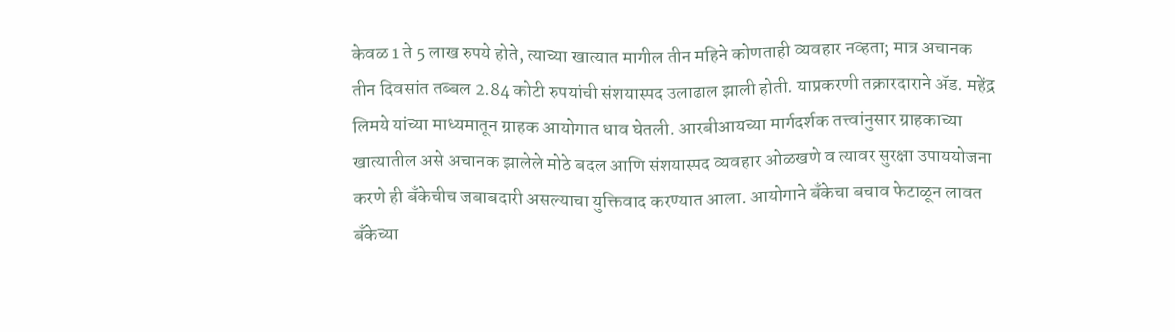केवळ 1 ते 5 लाख रुपये होते, त्याच्या खात्यात मागील तीन महिने कोणताही व्यवहार नव्हता; मात्र अचानक तीन दिवसांत तब्बल 2.84 कोटी रुपयांची संशयास्पद उलाढाल झाली होती. याप्रकरणी तक्रारदाराने ॲड. महेंद्र लिमये यांच्या माध्यमातून ग्राहक आयोगात धाव घेतली. आरबीआयच्या मार्गदर्शक तत्त्वांनुसार ग्राहकाच्या खात्यातील असे अचानक झालेले मोठे बदल आणि संशयास्पद व्यवहार ओळखणे व त्यावर सुरक्षा उपाययोजना करणे ही बँकेचीच जबाबदारी असल्याचा युक्तिवाद करण्यात आला. आयोगाने बँकेचा बचाव फेटाळून लावत बँकेच्या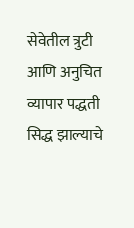सेवेतील त्रुटी आणि अनुचित व्यापार पद्धती सिद्ध झाल्याचे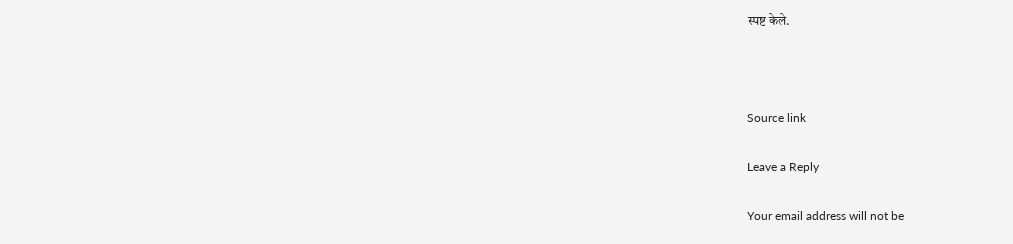स्पष्ट केले.



Source link

Leave a Reply

Your email address will not be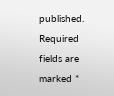published. Required fields are marked *